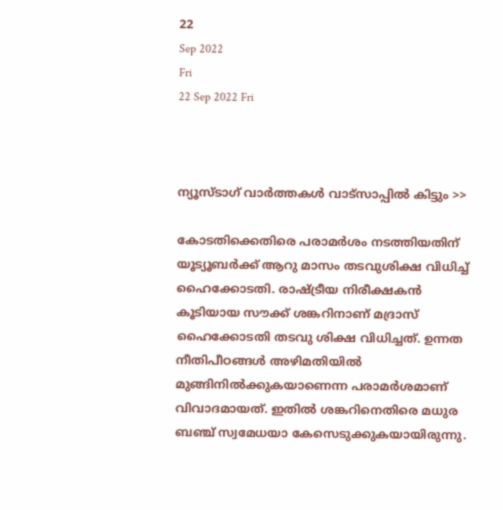22
Sep 2022
Fri
22 Sep 2022 Fri



ന്യൂസ്ടാഗ് വാര്‍ത്തകള്‍ വാട്‌സാപ്പില്‍ കിട്ടും >>

കോടതിക്കെതിരെ പരാമര്‍ശം നടത്തിയതിന് യൂട്യൂബർക്ക് ആറു മാസം തടവുശിക്ഷ വിധിച്ച് ഹൈക്കോടതി. രാഷ്ട്രീയ നിരീക്ഷകൻ കൂടിയായ സൗക്ക് ശങ്കറിനാണ് മദ്രാസ് ഹൈക്കോടതി തടവു ശിക്ഷ വിധിച്ചത്. ഉന്നത നീതിപീഠങ്ങള്‍ അഴിമതിയില്‍ മുങ്ങിനില്‍ക്കുകയാണെന്ന പരാമര്‍ശമാണ് വിവാദമായത്. ഇതിൽ ശങ്കറിനെതിരെ മധുര ബഞ്ച് സ്വമേധയാ കേസെടുക്കുകയായിരുന്നു.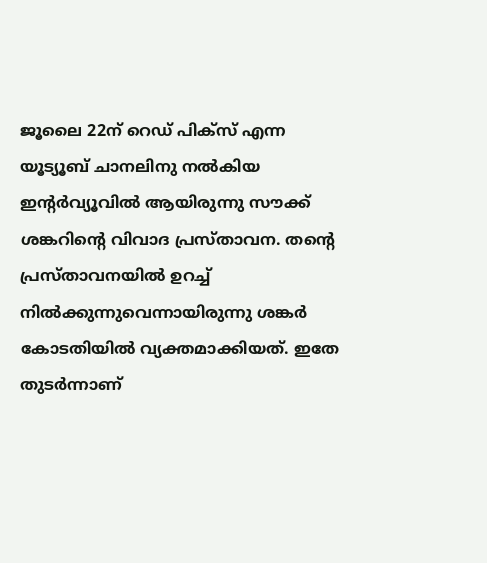ജൂലൈ 22ന് റെഡ് പിക്സ് എന്ന യൂട്യൂബ് ചാനലിനു നൽകിയ ഇന്റർവ്യൂവിൽ ആയിരുന്നു സൗക്ക് ശങ്കറിന്റെ വിവാദ പ്രസ്താവന. തന്റെ പ്രസ്താവനയില്‍ ഉറച്ച് നില്‍ക്കുന്നുവെന്നായിരുന്നു ശങ്കര്‍ കോടതിയില്‍ വ്യക്തമാക്കിയത്. ഇതേ തുടര്‍ന്നാണ്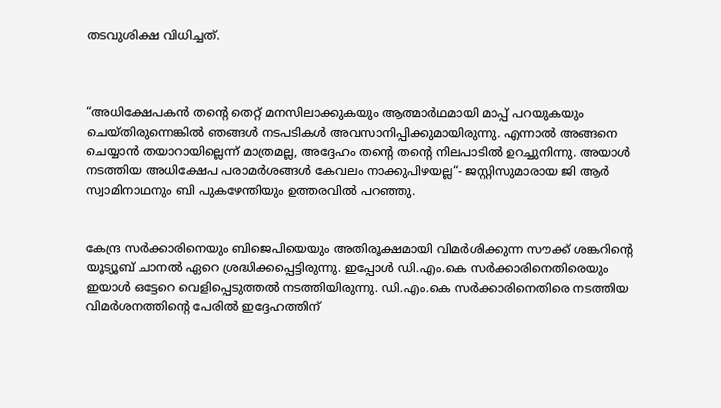തടവുശിക്ഷ വിധിച്ചത്.



“അധിക്ഷേപകൻ തന്റെ തെറ്റ് മനസിലാക്കുകയും ആത്മാർഥമായി മാപ്പ് പറയുകയും ചെയ്തിരുന്നെങ്കിൽ ഞങ്ങൾ നടപടികൾ അവസാനിപ്പിക്കുമായിരുന്നു. എന്നാൽ അങ്ങനെ ചെയ്യാൻ തയാറായില്ലെന്ന് മാത്രമല്ല, അദ്ദേഹം തന്റെ തന്റെ നിലപാടിൽ ഉറച്ചുനിന്നു. അയാൾ നടത്തിയ അധിക്ഷേപ പരാമർശങ്ങൾ കേവലം നാക്കുപിഴയല്ല“- ജസ്റ്റിസുമാരായ ജി ആർ സ്വാമിനാഥനും ബി പുകഴേന്തിയും ഉത്തരവിൽ പറഞ്ഞു.


കേന്ദ്ര സര്‍ക്കാരിനെയും ബിജെപിയെയും അതിരൂക്ഷമായി വിമര്‍ശിക്കുന്ന സൗക്ക് ശങ്കറിന്റെ യൂട്യൂബ് ചാനല്‍ ഏറെ ശ്രദ്ധിക്കപ്പെട്ടിരുന്നു. ഇപ്പോള്‍ ഡി.എം.കെ സര്‍ക്കാരിനെതിരെയും ഇയാള്‍ ഒട്ടേറെ വെളിപ്പെടുത്തല്‍ നടത്തിയിരുന്നു. ഡി.എം.കെ സര്‍ക്കാരിനെതിരെ നടത്തിയ വിമര്‍ശനത്തിന്റെ പേരില്‍ ഇദ്ദേഹത്തിന്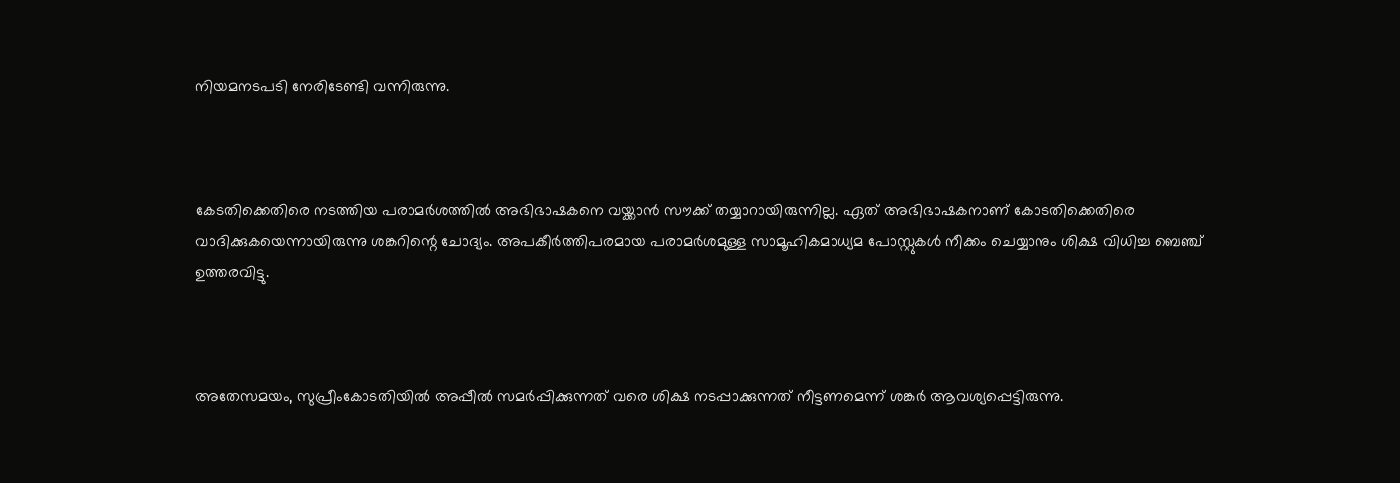നിയമനടപടി നേരിടേണ്ടി വന്നിരുന്നു.



കേടതിക്കെതിരെ നടത്തിയ പരാമര്‍ശത്തില്‍ അഭിഭാഷകനെ വയ്ക്കാന്‍ സൗക്ക് തയ്യാറായിരുന്നില്ല. ഏത് അഭിഭാഷകനാണ് കോടതിക്കെതിരെ വാദിക്കുകയെന്നായിരുന്നു ശങ്കറിന്റെ ചോദ്യം. അപകീര്‍ത്തിപരമായ പരാമര്‍ശമുള്ള സാമൂഹികമാധ്യമ പോസ്റ്റുകള്‍ നീക്കം ചെയ്യാനും ശിക്ഷ വിധിച്ച ബെഞ്ച് ഉത്തരവിട്ടു.



അതേസമയം, സുപ്രീംകോടതിയില്‍ അപ്പീല്‍ സമര്‍പ്പിക്കുന്നത് വരെ ശിക്ഷ നടപ്പാക്കുന്നത് നീട്ടണമെന്ന് ശങ്കര്‍ ആവശ്യപ്പെട്ടിരുന്നു.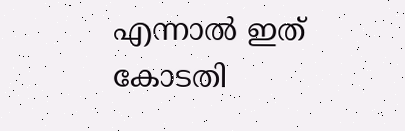എന്നാല്‍ ഇത് കോടതി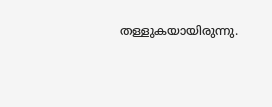തള്ളുകയായിരുന്നു.